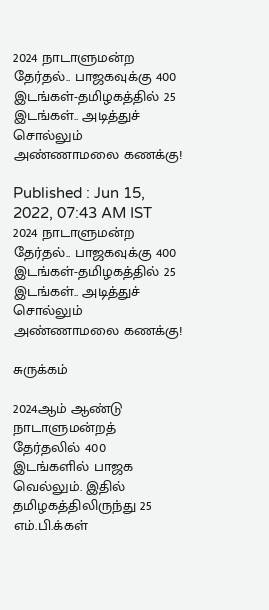2024 நாடாளுமன்ற தேர்தல்.. பாஜகவுக்கு 400 இடங்கள்-தமிழகத்தில் 25 இடங்கள்.. அடித்துச் சொல்லும் அண்ணாமலை கணக்கு!

Published : Jun 15, 2022, 07:43 AM IST
2024 நாடாளுமன்ற தேர்தல்.. பாஜகவுக்கு 400 இடங்கள்-தமிழகத்தில் 25 இடங்கள்.. அடித்துச் சொல்லும் அண்ணாமலை கணக்கு!

சுருக்கம்

2024ஆம் ஆண்டு நாடாளுமன்றத் தேர்தலில் 400 இடங்களில் பாஜக வெல்லும். இதில் தமிழகத்திலிருந்து 25 எம்.பி.க்கள்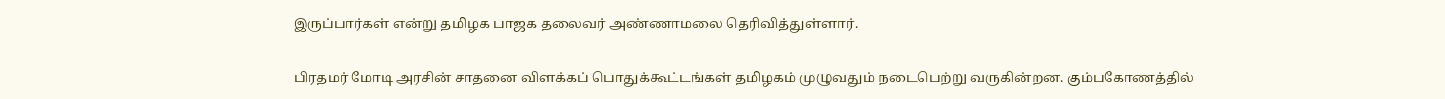இருப்பார்கள் என்று தமிழக பாஜக தலைவர் அண்ணாமலை தெரிவித்துள்ளார்.

பிரதமர் மோடி அரசின் சாதனை விளக்கப் பொதுக்கூட்டங்கள் தமிழகம் முழுவதும் நடைபெற்று வருகின்றன. கும்பகோணத்தில்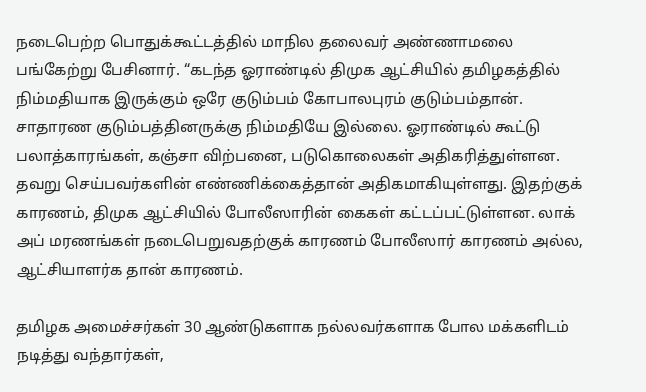நடைபெற்ற பொதுக்கூட்டத்தில் மாநில தலைவர் அண்ணாமலை பங்கேற்று பேசினார். “கடந்த ஓராண்டில் திமுக ஆட்சியில் தமிழகத்தில் நிம்மதியாக இருக்கும் ஒரே குடும்பம் கோபாலபுரம் குடும்பம்தான். சாதாரண குடும்பத்தினருக்கு நிம்மதியே இல்லை. ஓராண்டில் கூட்டு பலாத்காரங்கள், கஞ்சா விற்பனை, படுகொலைகள் அதிகரித்துள்ளன. தவறு செய்பவர்களின் எண்ணிக்கைத்தான் அதிகமாகியுள்ளது. இதற்குக் காரணம், திமுக ஆட்சியில் போலீஸாரின் கைகள் கட்டப்பட்டுள்ளன. லாக் அப் மரணங்கள் நடைபெறுவதற்குக் காரணம் போலீஸார் காரணம் அல்ல, ஆட்சியாளர்க தான் காரணம்.

தமிழக அமைச்சர்கள் 30 ஆண்டுகளாக நல்லவர்களாக போல மக்களிடம் நடித்து வந்தார்கள்,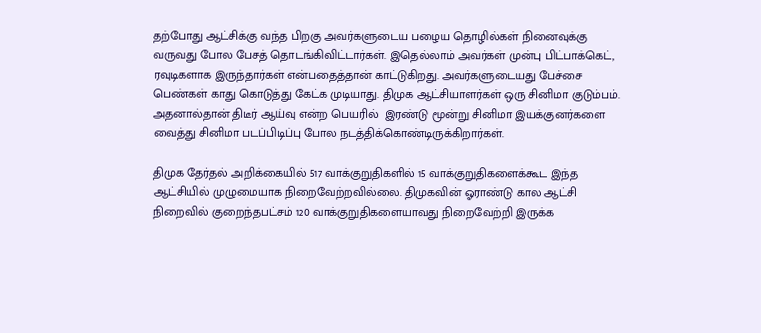தற்போது ஆட்சிக்கு வந்த பிறகு அவர்களுடைய பழைய தொழில்கள் நினைவுக்கு வருவது போல பேசத் தொடங்கிவிட்டார்கள். இதெல்லாம் அவர்கள் முன்பு பிட்பாக்கெட், ரவுடிகளாக இருந்தார்கள் என்பதைத்தான் காட்டுகிறது. அவர்களுடையது பேச்சை பெண்கள் காது கொடுத்து கேட்க முடியாது. திமுக ஆட்சியாளர்கள் ஒரு சினிமா குடும்பம். அதனால்தான் திடீர் ஆய்வு என்ற பெயரில்  இரண்டு மூன்று சினிமா இயக்குனர்களை வைத்து சினிமா படப்பிடிப்பு போல நடத்திக்கொண்டிருக்கிறார்கள்.

திமுக தேர்தல் அறிக்கையில் 517 வாக்குறுதிகளில் 15 வாக்குறுதிகளைக்கூட இந்த ஆட்சியில் முழுமையாக நிறைவேற்றவில்லை. திமுகவின் ஓராண்டு கால ஆட்சி நிறைவில் குறைந்தபட்சம் 120 வாக்குறுதிகளையாவது நிறைவேற்றி இருக்க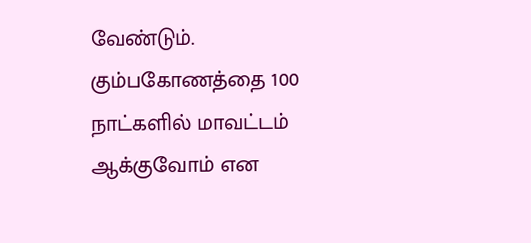வேண்டும். கும்பகோணத்தை 100 நாட்களில் மாவட்டம் ஆக்குவோம் என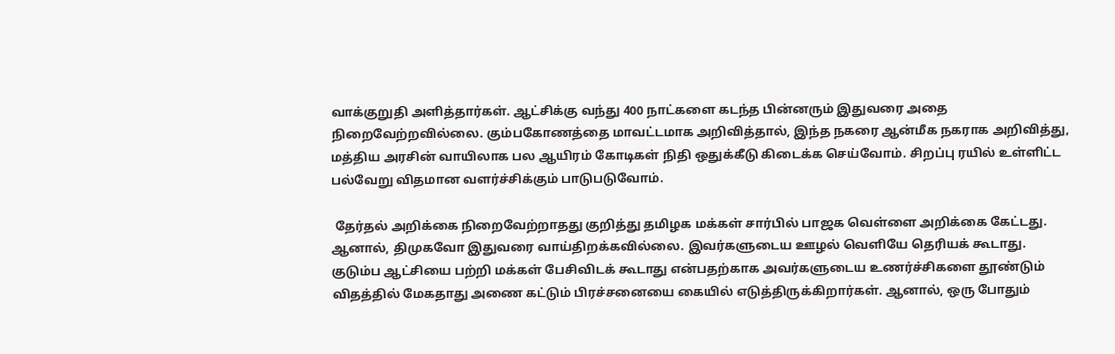வாக்குறுதி அளித்தார்கள். ஆட்சிக்கு வந்து 400 நாட்களை கடந்த பின்னரும் இதுவரை அதை நிறைவேற்றவில்லை. கும்பகோணத்தை மாவட்டமாக அறிவித்தால், இந்த நகரை ஆன்மீக நகராக அறிவித்து, மத்திய அரசின் வாயிலாக பல ஆயிரம் கோடிகள் நிதி ஒதுக்கீடு கிடைக்க செய்வோம். சிறப்பு ரயில் உள்ளிட்ட பல்வேறு விதமான வளர்ச்சிக்கும் பாடுபடுவோம்.

 தேர்தல் அறிக்கை நிறைவேற்றாதது குறித்து தமிழக மக்கள் சார்பில் பாஜக வெள்ளை அறிக்கை கேட்டது. ஆனால், திமுகவோ இதுவரை வாய்திறக்கவில்லை. இவர்களுடைய ஊழல் வெளியே தெரியக் கூடாது. குடும்ப ஆட்சியை பற்றி மக்கள் பேசிவிடக் கூடாது என்பதற்காக அவர்களுடைய உணர்ச்சிகளை தூண்டும் விதத்தில் மேகதாது அணை கட்டும் பிரச்சனையை கையில் எடுத்திருக்கிறார்கள். ஆனால், ஒரு போதும்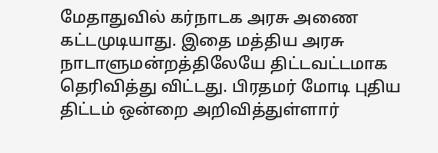மேதாதுவில் கர்நாடக அரசு அணை கட்டமுடியாது. இதை மத்திய அரசு நாடாளுமன்றத்திலேயே திட்டவட்டமாக தெரிவித்து விட்டது. பிரதமர் மோடி புதிய திட்டம் ஒன்றை அறிவித்துள்ளார்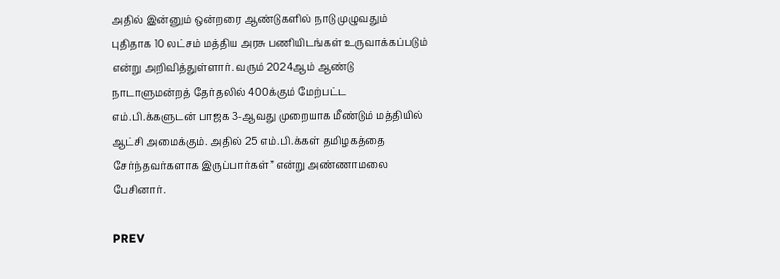அதில் இன்னும் ஒன்றரை ஆண்டுகளில் நாடு முழுவதும் புதிதாக 10 லட்சம் மத்திய அரசு பணியிடங்கள் உருவாக்கப்படும் என்று அறிவித்துள்ளார். வரும் 2024ஆம் ஆண்டு நாடாளுமன்றத் தேர்தலில் 400க்கும் மேற்பட்ட எம்.பி.க்களுடன் பாஜக 3-ஆவது முறையாக மீண்டும் மத்தியில் ஆட்சி அமைக்கும். அதில் 25 எம்.பி.க்கள் தமிழகத்தை சேர்ந்தவர்களாக இருப்பார்கள்” என்று அண்ணாமலை பேசினார்.

PREV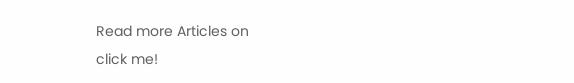Read more Articles on
click me!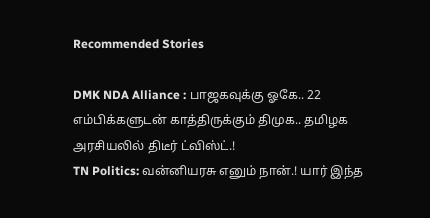Recommended Stories

DMK NDA Alliance : பாஜகவுக்கு ஓகே.. 22 எம்பிக்களுடன் காத்திருக்கும் திமுக.. தமிழக அரசியலில் திடீர் ட்விஸ்ட்.!
TN Politics: வன்னியரசு எனும் நான்.! யார் இந்த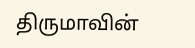திருமாவின்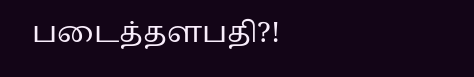படைத்தளபதி?!